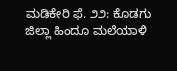ಮಡಿಕೇರಿ ಫೆ. ೨೨: ಕೊಡಗು ಜಿಲ್ಲಾ ಹಿಂದೂ ಮಲೆಯಾಳಿ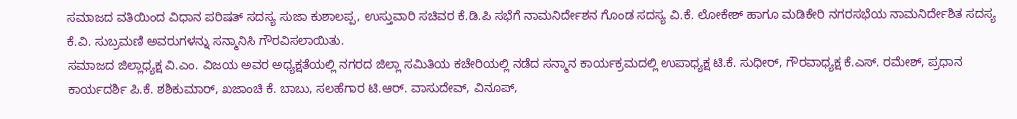ಸಮಾಜದ ವತಿಯಿಂದ ವಿಧಾನ ಪರಿಷತ್ ಸದಸ್ಯ ಸುಜಾ ಕುಶಾಲಪ್ಪ, ಉಸ್ತುವಾರಿ ಸಚಿವರ ಕೆ.ಡಿ.ಪಿ ಸಭೆಗೆ ನಾಮನಿರ್ದೇಶನ ಗೊಂಡ ಸದಸ್ಯ ವಿ.ಕೆ. ಲೋಕೇಶ್ ಹಾಗೂ ಮಡಿಕೇರಿ ನಗರಸಭೆಯ ನಾಮನಿರ್ದೇಶಿತ ಸದಸ್ಯ ಕೆ.ವಿ. ಸುಬ್ರಮಣಿ ಅವರುಗಳನ್ನು ಸನ್ಮಾನಿಸಿ ಗೌರವಿಸಲಾಯಿತು.
ಸಮಾಜದ ಜಿಲ್ಲಾಧ್ಯಕ್ಷ ವಿ.ಎಂ. ವಿಜಯ ಅವರ ಅಧ್ಯಕ್ಷತೆಯಲ್ಲಿ ನಗರದ ಜಿಲ್ಲಾ ಸಮಿತಿಯ ಕಚೇರಿಯಲ್ಲಿ ನಡೆದ ಸನ್ಮಾನ ಕಾರ್ಯಕ್ರಮದಲ್ಲಿ ಉಪಾಧ್ಯಕ್ಷ ಟಿ.ಕೆ. ಸುಧೀರ್, ಗೌರವಾಧ್ಯಕ್ಷ ಕೆ.ಎಸ್. ರಮೇಶ್, ಪ್ರಧಾನ ಕಾರ್ಯದರ್ಶಿ ಪಿ.ಕೆ. ಶಶಿಕುಮಾರ್, ಖಜಾಂಚಿ ಕೆ. ಬಾಬು, ಸಲಹೆಗಾರ ಟಿ.ಆರ್. ವಾಸುದೇವ್, ವಿನೂಪ್,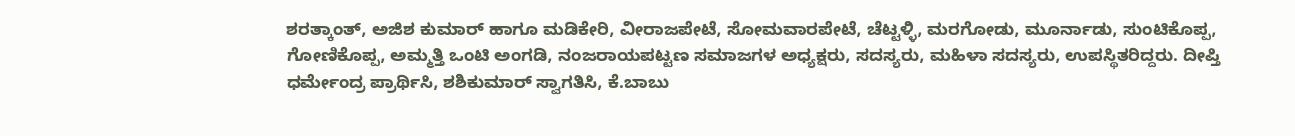ಶರತ್ಕಾಂತ್, ಅಜಿಶ ಕುಮಾರ್ ಹಾಗೂ ಮಡಿಕೇರಿ, ವೀರಾಜಪೇಟೆ, ಸೋಮವಾರಪೇಟೆ, ಚೆಟ್ಟಳ್ಳಿ, ಮರಗೋಡು, ಮೂರ್ನಾಡು, ಸುಂಟಿಕೊಪ್ಪ, ಗೋಣಿಕೊಪ್ಪ, ಅಮ್ಮತ್ತಿ ಒಂಟಿ ಅಂಗಡಿ, ನಂಜರಾಯಪಟ್ಟಣ ಸಮಾಜಗಳ ಅಧ್ಯಕ್ಷರು, ಸದಸ್ಯರು, ಮಹಿಳಾ ಸದಸ್ಯರು, ಉಪಸ್ಥಿತರಿದ್ದರು. ದೀಪ್ತಿ ಧರ್ಮೇಂದ್ರ ಪ್ರಾರ್ಥಿಸಿ, ಶಶಿಕುಮಾರ್ ಸ್ವಾಗತಿಸಿ, ಕೆ.ಬಾಬು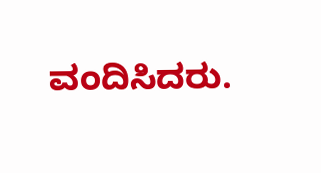ವಂದಿಸಿದರು.